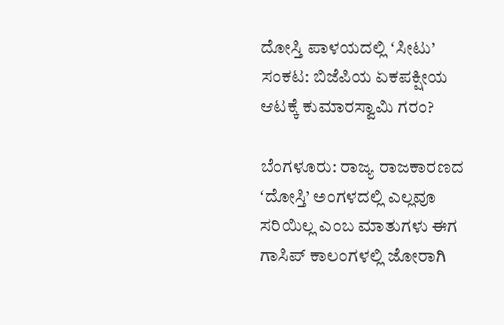ದೋಸ್ತಿ ಪಾಳಯದಲ್ಲಿ ‌ʻಸೀಟು’ ಸಂಕಟ: ಬಿಜೆಪಿಯ ಏಕಪಕ್ಷೀಯ ಆಟಕ್ಕೆ ಕುಮಾರಸ್ವಾಮಿ ಗರಂ?

ಬೆಂಗಳೂರು: ರಾಜ್ಯ ರಾಜಕಾರಣದ ʻದೋಸ್ತಿ’ ಅಂಗಳದಲ್ಲಿ ಎಲ್ಲವೂ ಸರಿಯಿಲ್ಲ ಎಂಬ ಮಾತುಗಳು ಈಗ ಗಾಸಿಪ್‌ ಕಾಲಂಗಳಲ್ಲಿ ಜೋರಾಗಿ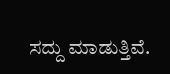ಸದ್ದು ಮಾಡುತ್ತಿವೆ.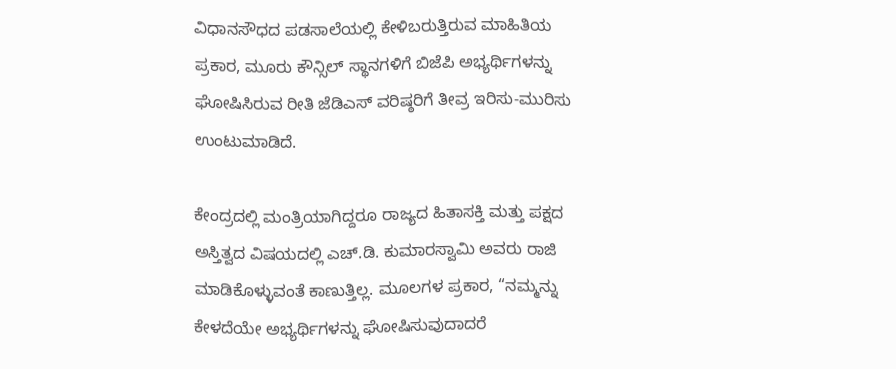ವಿಧಾನಸೌಧದ ಪಡಸಾಲೆಯಲ್ಲಿ ಕೇಳಿಬರುತ್ತಿರುವ ಮಾಹಿತಿಯ ಪ್ರಕಾರ, ಮೂರು ಕೌನ್ಸಿಲ್ ಸ್ಥಾನಗಳಿಗೆ ಬಿಜೆಪಿ ಅಭ್ಯರ್ಥಿಗಳನ್ನು ಘೋಷಿಸಿರುವ ರೀತಿ ಜೆಡಿಎಸ್ ವರಿಷ್ಠರಿಗೆ ತೀವ್ರ ಇರಿಸು-ಮುರಿಸು ಉಂಟುಮಾಡಿದೆ.

ಕೇಂದ್ರದಲ್ಲಿ ಮಂತ್ರಿಯಾಗಿದ್ದರೂ ರಾಜ್ಯದ ಹಿತಾಸಕ್ತಿ ಮತ್ತು ಪಕ್ಷದ ಅಸ್ತಿತ್ವದ ವಿಷಯದಲ್ಲಿ ಎಚ್.ಡಿ. ಕುಮಾರಸ್ವಾಮಿ ಅವರು ರಾಜಿ ಮಾಡಿಕೊಳ್ಳುವಂತೆ ಕಾಣುತ್ತಿಲ್ಲ. ಮೂಲಗಳ ಪ್ರಕಾರ, “ನಮ್ಮನ್ನು ಕೇಳದೆಯೇ ಅಭ್ಯರ್ಥಿಗಳನ್ನು ಘೋಷಿಸುವುದಾದರೆ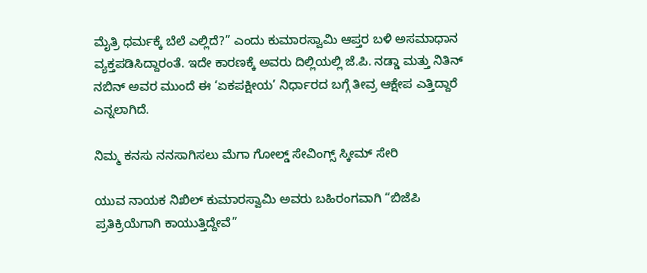ಮೈತ್ರಿ ಧರ್ಮಕ್ಕೆ ಬೆಲೆ ಎಲ್ಲಿದೆ?” ಎಂದು ಕುಮಾರಸ್ವಾಮಿ ಆಪ್ತರ ಬಳಿ ಅಸಮಾಧಾನ ವ್ಯಕ್ತಪಡಿಸಿದ್ದಾರಂತೆ. ಇದೇ ಕಾರಣಕ್ಕೆ ಅವರು ದಿಲ್ಲಿಯಲ್ಲಿ ಜೆ.ಪಿ. ನಡ್ಡಾ ಮತ್ತು ನಿತಿನ್ ನಬಿನ್ ಅವರ ಮುಂದೆ ಈ ‘ಏಕಪಕ್ಷೀಯ’ ನಿರ್ಧಾರದ ಬಗ್ಗೆ ತೀವ್ರ ಆಕ್ಷೇಪ ಎತ್ತಿದ್ದಾರೆ ಎನ್ನಲಾಗಿದೆ.

ನಿಮ್ಮ ಕನಸು ನನಸಾಗಿಸಲು ಮೆಗಾ ಗೋಲ್ಡ್ ಸೇವಿಂಗ್ಸ್ ಸ್ಕೀಮ್ ಸೇರಿ

ಯುವ ನಾಯಕ ನಿಖಿಲ್ ಕುಮಾರಸ್ವಾಮಿ ಅವರು ಬಹಿರಂಗವಾಗಿ “ಬಿಜೆಪಿ ಪ್ರತಿಕ್ರಿಯೆಗಾಗಿ ಕಾಯುತ್ತಿದ್ದೇವೆ”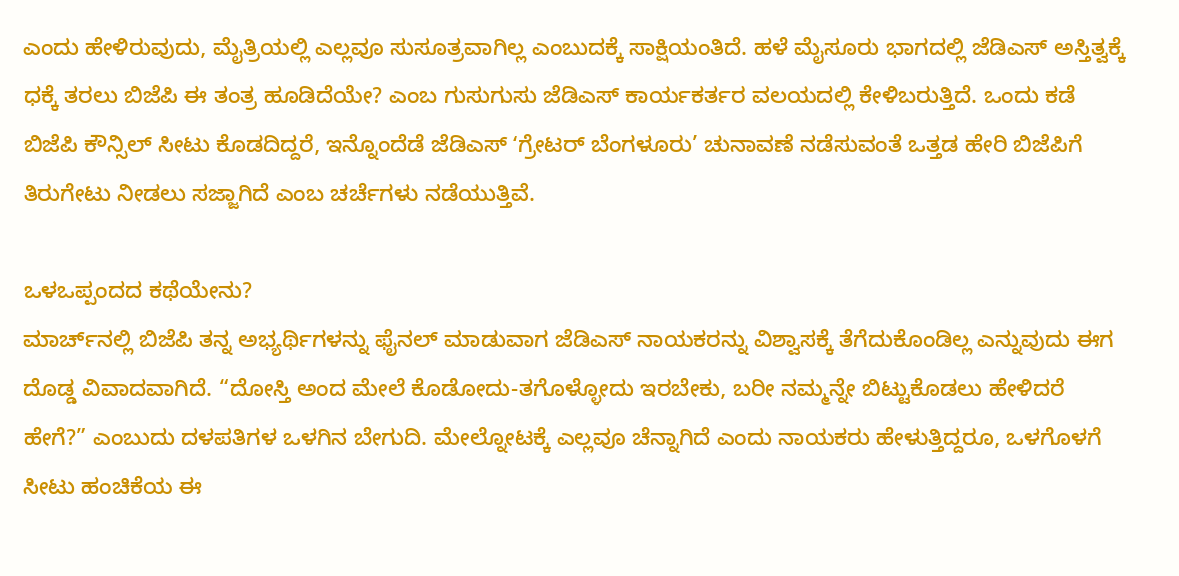ಎಂದು ಹೇಳಿರುವುದು, ಮೈತ್ರಿಯಲ್ಲಿ ಎಲ್ಲವೂ ಸುಸೂತ್ರವಾಗಿಲ್ಲ ಎಂಬುದಕ್ಕೆ ಸಾಕ್ಷಿಯಂತಿದೆ. ಹಳೆ ಮೈಸೂರು ಭಾಗದಲ್ಲಿ ಜೆಡಿಎಸ್ ಅಸ್ತಿತ್ವಕ್ಕೆ ಧಕ್ಕೆ ತರಲು ಬಿಜೆಪಿ ಈ ತಂತ್ರ ಹೂಡಿದೆಯೇ? ಎಂಬ ಗುಸುಗುಸು ಜೆಡಿಎಸ್ ಕಾರ್ಯಕರ್ತರ ವಲಯದಲ್ಲಿ ಕೇಳಿಬರುತ್ತಿದೆ. ಒಂದು ಕಡೆ ಬಿಜೆಪಿ ಕೌನ್ಸಿಲ್ ಸೀಟು ಕೊಡದಿದ್ದರೆ, ಇನ್ನೊಂದೆಡೆ ಜೆಡಿಎಸ್ ʻಗ್ರೇಟರ್ ಬೆಂಗಳೂರು’ ಚುನಾವಣೆ ನಡೆಸುವಂತೆ ಒತ್ತಡ ಹೇರಿ ಬಿಜೆಪಿಗೆ ತಿರುಗೇಟು ನೀಡಲು ಸಜ್ಜಾಗಿದೆ ಎಂಬ ಚರ್ಚೆಗಳು ನಡೆಯುತ್ತಿವೆ.

ಒಳಒಪ್ಪಂದದ ಕಥೆಯೇನು?
ಮಾರ್ಚ್‌ನಲ್ಲಿ ಬಿಜೆಪಿ ತನ್ನ ಅಭ್ಯರ್ಥಿಗಳನ್ನು ಫೈನಲ್ ಮಾಡುವಾಗ ಜೆಡಿಎಸ್ ನಾಯಕರನ್ನು ವಿಶ್ವಾಸಕ್ಕೆ ತೆಗೆದುಕೊಂಡಿಲ್ಲ ಎನ್ನುವುದು ಈಗ ದೊಡ್ಡ ವಿವಾದವಾಗಿದೆ. “ದೋಸ್ತಿ ಅಂದ ಮೇಲೆ ಕೊಡೋದು-ತಗೊಳ್ಳೋದು ಇರಬೇಕು, ಬರೀ ನಮ್ಮನ್ನೇ ಬಿಟ್ಟುಕೊಡಲು ಹೇಳಿದರೆ ಹೇಗೆ?” ಎಂಬುದು ದಳಪತಿಗಳ ಒಳಗಿನ ಬೇಗುದಿ. ಮೇಲ್ನೋಟಕ್ಕೆ ಎಲ್ಲವೂ ಚೆನ್ನಾಗಿದೆ ಎಂದು ನಾಯಕರು ಹೇಳುತ್ತಿದ್ದರೂ, ಒಳಗೊಳಗೆ ಸೀಟು ಹಂಚಿಕೆಯ ಈ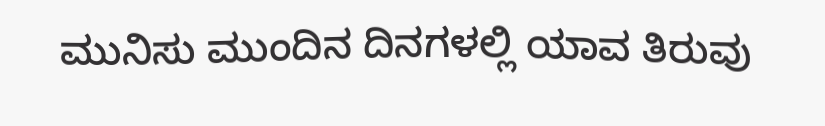ಮುನಿಸು ಮುಂದಿನ ದಿನಗಳಲ್ಲಿ ಯಾವ ತಿರುವು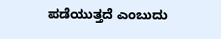ಪಡೆಯುತ್ತದೆ ಎಂಬುದು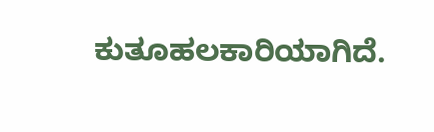ಕುತೂಹಲಕಾರಿಯಾಗಿದೆ.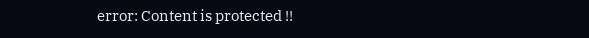error: Content is protected !!